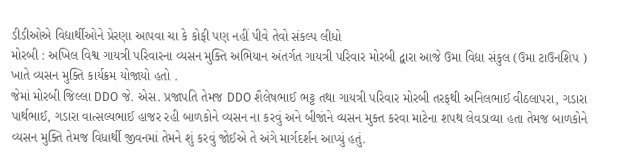ડીડીઓએ વિદ્યાર્થીઓને પ્રેરણા આપવા ચા કે કોફી પણ નહીં પીવે તેવો સંકલ્પ લીધો
મોરબી : અખિલ વિશ્વ ગાયત્રી પરિવારના વ્યસન મુક્તિ અભિયાન અંતર્ગત ગાયત્રી પરિવાર મોરબી દ્વારા આજે ઉમા વિદ્યા સંકુલ (ઉમા ટાઉનશિપ ) ખાતે વ્યસન મુક્તિ કાર્યક્રમ યોજાયો હતો .
જેમાં મોરબી જિલ્લા DDO જે. એસ. પ્રજાપતિ તેમજ DDO શૈલેષભાઈ ભટ્ટ તથા ગાયત્રી પરિવાર મોરબી તરફથી અનિલભાઈ વીઠલાપરા, ગડારા પાર્થભાઈ, ગડારા વાત્સલ્યભાઈ હાજર રહી બાળકોને વ્યસન ના કરવું અને બીજાંને વ્યસન મુક્ત કરવા માટેના શપથ લેવડાવ્યા હતા તેમજ બાળકોને વ્યસન મુક્તિ તેમજ વિધાર્થી જીવનમાં તેમને શું કરવું જોઈએ તે અંગે માર્ગદર્શન આપ્યું હતું.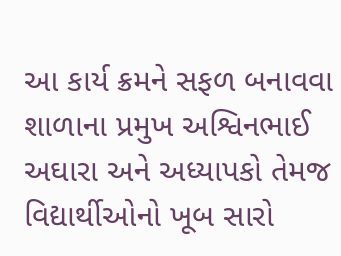આ કાર્ય ક્રમને સફળ બનાવવા શાળાના પ્રમુખ અશ્વિનભાઈ અઘારા અને અધ્યાપકો તેમજ વિદ્યાર્થીઓનો ખૂબ સારો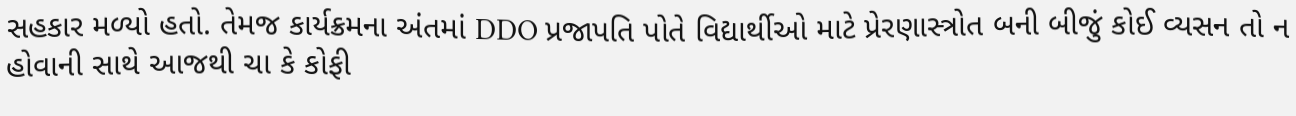સહકાર મળ્યો હતો. તેમજ કાર્યક્રમના અંતમાં DDO પ્રજાપતિ પોતે વિદ્યાર્થીઓ માટે પ્રેરણાસ્ત્રોત બની બીજું કોઈ વ્યસન તો ન હોવાની સાથે આજથી ચા કે કોફી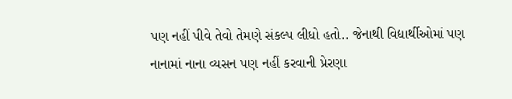પણ નહીં પીવે તેવો તેમણે સંકલ્પ લીધો હતો.. જેનાથી વિદ્યાર્થીઓમાં પણ નાનામાં નાના વ્યસન પણ નહીં કરવાની પ્રેરણા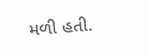મળી હતી.